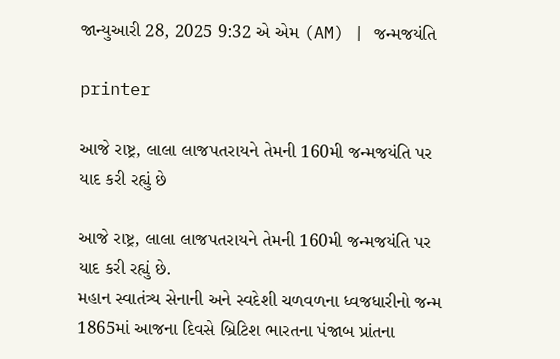જાન્યુઆરી 28, 2025 9:32 એ એમ (AM) | જન્મજયંતિ

printer

આજે રાષ્ટ્ર, લાલા લાજપતરાયને તેમની 160મી જન્મજયંતિ પર યાદ કરી રહ્યું છે

આજે રાષ્ટ્ર, લાલા લાજપતરાયને તેમની 160મી જન્મજયંતિ પર યાદ કરી રહ્યું છે.
મહાન સ્વાતંત્ર્ય સેનાની અને સ્વદેશી ચળવળના ધ્વજધારીનો જન્મ 1865માં આજના દિવસે બ્રિટિશ ભારતના પંજાબ પ્રાંતના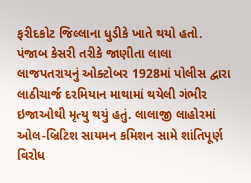ફરીદકોટ જિલ્લાના ધુડીકે ખાતે થયો હતો.
પંજાબ કેસરી તરીકે જાણીતા લાલા લાજપતરાયનું ઓક્ટોબર 1928માં પોલીસ દ્વારા લાઠીચાર્જ દરમિયાન માથામાં થયેલી ગંભીર ઇજાઓથી મૃત્યુ થયું હતું. લાલાજી લાહોરમાં ઓલ-બ્રિટિશ સાયમન કમિશન સામે શાંતિપૂર્ણ વિરોધ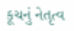કૂચનું નેતૃત્વ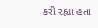કરી રહ્યા હતા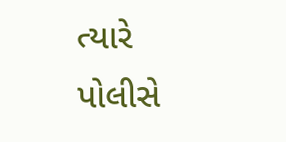ત્યારે પોલીસે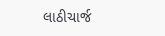લાઠીચાર્જ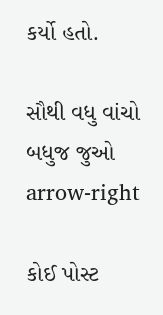કર્યો હતો.

સૌથી વધુ વાંચો
બધુજ જુઓ arrow-right

કોઈ પોસ્ટ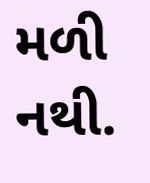મળી નથી.